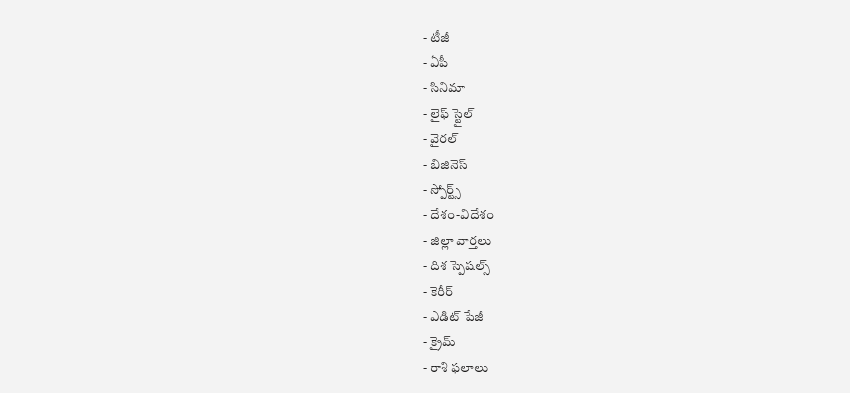- టీజీ
- ఏపీ
- సినిమా
- లైఫ్ స్టైల్
- వైరల్
- బిజినెస్
- స్పోర్ట్స్
- దేశం-విదేశం
- జిల్లా వార్తలు
- దిశ స్పెషల్స్
- కెరీర్
- ఎడిట్ పేజీ
- క్రైమ్
- రాశి ఫలాలు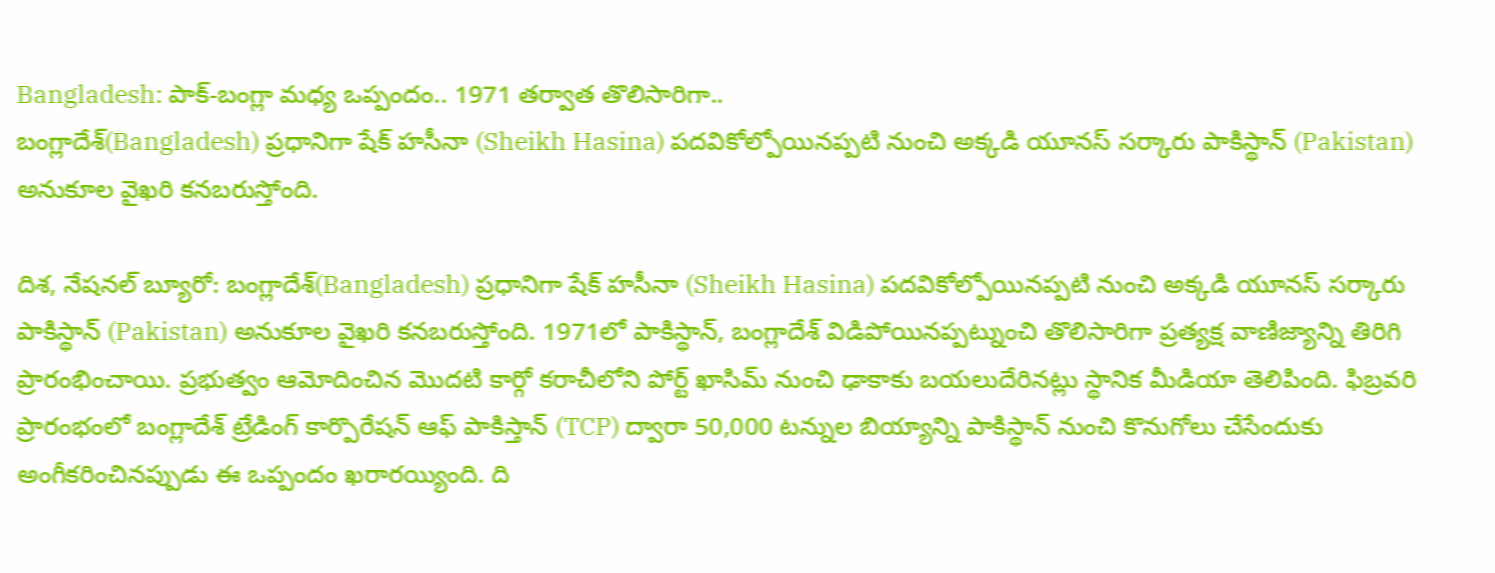Bangladesh: పాక్-బంగ్లా మధ్య ఒప్పందం.. 1971 తర్వాత తొలిసారిగా..
బంగ్లాదేశ్(Bangladesh) ప్రధానిగా షేక్ హసీనా (Sheikh Hasina) పదవికోల్పోయినప్పటి నుంచి అక్కడి యూనస్ సర్కారు పాకిస్థాన్ (Pakistan) అనుకూల వైఖరి కనబరుస్తోంది.

దిశ, నేషనల్ బ్యూరో: బంగ్లాదేశ్(Bangladesh) ప్రధానిగా షేక్ హసీనా (Sheikh Hasina) పదవికోల్పోయినప్పటి నుంచి అక్కడి యూనస్ సర్కారు పాకిస్థాన్ (Pakistan) అనుకూల వైఖరి కనబరుస్తోంది. 1971లో పాకిస్థాన్, బంగ్లాదేశ్ విడిపోయినప్పట్నుంచి తొలిసారిగా ప్రత్యక్ష వాణిజ్యాన్ని తిరిగి ప్రారంభించాయి. ప్రభుత్వం ఆమోదించిన మొదటి కార్గో కరాచీలోని పోర్ట్ ఖాసిమ్ నుంచి ఢాకాకు బయలుదేరినట్లు స్థానిక మీడియా తెలిపింది. ఫిబ్రవరి ప్రారంభంలో బంగ్లాదేశ్ ట్రేడింగ్ కార్పొరేషన్ ఆఫ్ పాకిస్తాన్ (TCP) ద్వారా 50,000 టన్నుల బియ్యాన్ని పాకిస్థాన్ నుంచి కొనుగోలు చేసేందుకు అంగీకరించినప్పుడు ఈ ఒప్పందం ఖరారయ్యింది. ది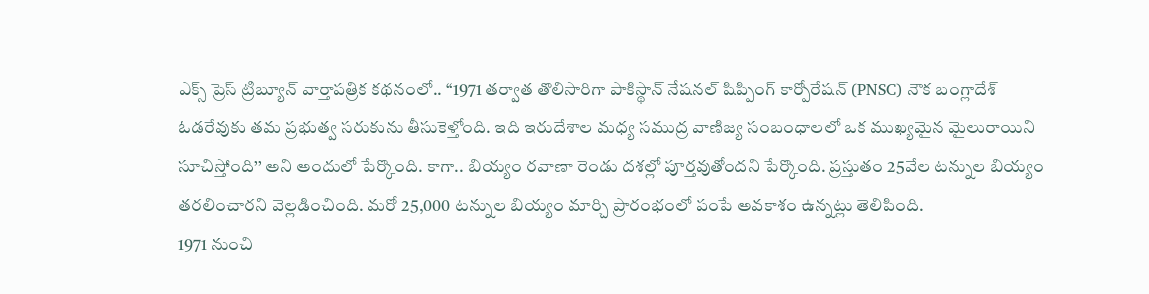ఎక్స్ ప్రెస్ ట్రిబ్యూన్ వార్తాపత్రిక కథనంలో.. ‘‘1971 తర్వాత తొలిసారిగా పాకిస్థాన్ నేషనల్ షిప్పింగ్ కార్పోరేషన్ (PNSC) నౌక బంగ్లాదేశ్ ఓడరేవుకు తమ ప్రభుత్వ సరుకును తీసుకెళ్తోంది. ఇది ఇరుదేశాల మధ్య సముద్ర వాణిజ్య సంబంధాలలో ఒక ముఖ్యమైన మైలురాయిని సూచిస్తోంది’’ అని అందులో పేర్కొంది. కాగా.. బియ్యం రవాణా రెండు దశల్లో పూర్తవుతోందని పేర్కొంది. ప్రస్తుతం 25వేల టన్నుల బియ్యం తరలించారని వెల్లడించింది. మరో 25,000 టన్నుల బియ్యం మార్చి ప్రారంభంలో పంపే అవకాశం ఉన్నట్లు తెలిపింది.
1971 నుంచి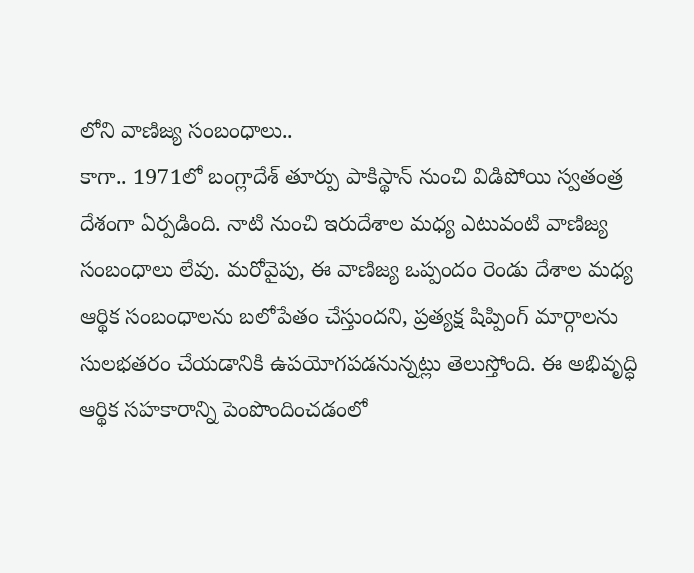లోని వాణిజ్య సంబంధాలు..
కాగా.. 1971లో బంగ్లాదేశ్ తూర్పు పాకిస్థాన్ నుంచి విడిపోయి స్వతంత్ర దేశంగా ఏర్పడింది. నాటి నుంచి ఇరుదేశాల మధ్య ఎటువంటి వాణిజ్య సంబంధాలు లేవు. మరోవైపు, ఈ వాణిజ్య ఒప్పందం రెండు దేశాల మధ్య ఆర్థిక సంబంధాలను బలోపేతం చేస్తుందని, ప్రత్యక్ష షిప్పింగ్ మార్గాలను సులభతరం చేయడానికి ఉపయోగపడనున్నట్లు తెలుస్తోంది. ఈ అభివృద్ధి ఆర్థిక సహకారాన్ని పెంపొందించడంలో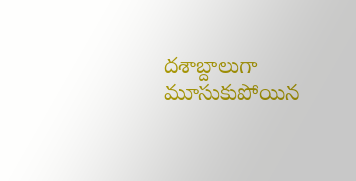దశాబ్దాలుగా మూసుకుపోయిన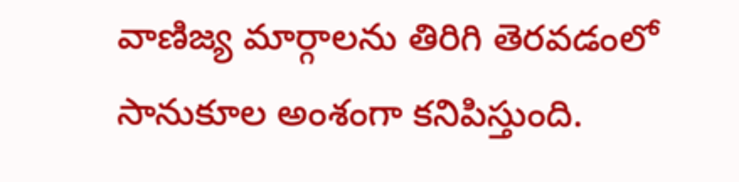వాణిజ్య మార్గాలను తిరిగి తెరవడంలో సానుకూల అంశంగా కనిపిస్తుంది.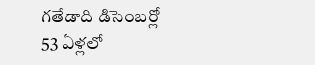గతేడాది డిసెంబర్లో 53 ఏళ్లలో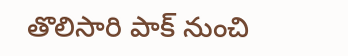తొలిసారి పాక్ నుంచి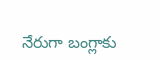నేరుగా బంగ్లాకు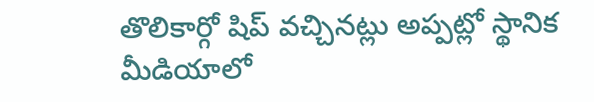తొలికార్గో షిప్ వచ్చినట్లు అప్పట్లో స్థానిక మీడియాలో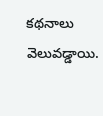కథనాలు వెలువడ్డాయి.